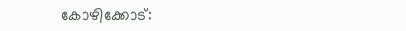കോഴിക്കോട്: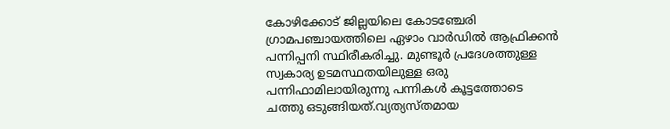കോഴിക്കോട് ജില്ലയിലെ കോടഞ്ചേരി ഗ്രാമപഞ്ചായത്തിലെ ഏഴാം വാർഡിൽ ആഫ്രിക്കൻ പന്നിപ്പനി സ്ഥിരീകരിച്ചു. മുണ്ടൂർ പ്രദേശത്തുള്ള സ്വകാര്യ ഉടമസ്ഥതയിലുള്ള ഒരു പന്നിഫാമിലായിരുന്നു പന്നികൾ കൂട്ടത്തോടെ ചത്തു ഒടുങ്ങിയത്.വ്യത്യസ്തമായ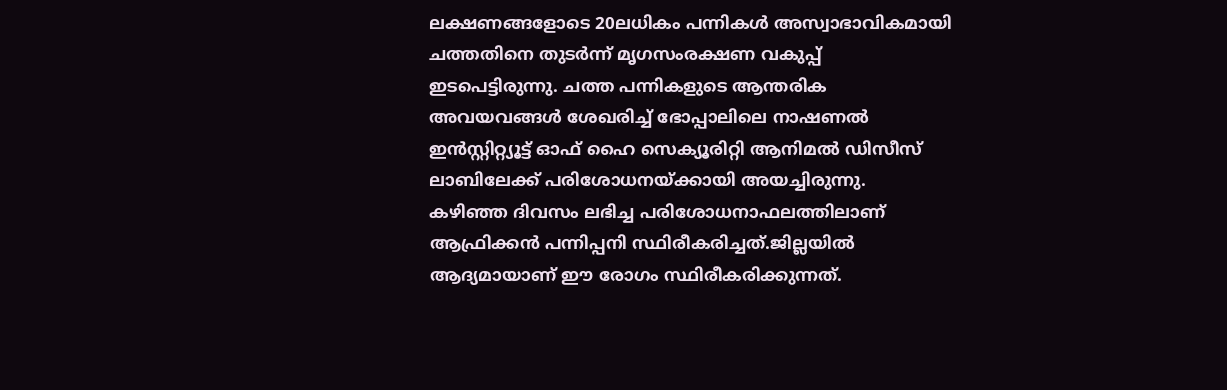ലക്ഷണങ്ങളോടെ 20ലധികം പന്നികൾ അസ്വാഭാവികമായി ചത്തതിനെ തുടർന്ന് മൃഗസംരക്ഷണ വകുപ്പ് ഇടപെട്ടിരുന്നു. ചത്ത പന്നികളുടെ ആന്തരിക അവയവങ്ങൾ ശേഖരിച്ച് ഭോപ്പാലിലെ നാഷണൽ ഇൻസ്റ്റിറ്റ്യൂട്ട് ഓഫ് ഹൈ സെക്യൂരിറ്റി ആനിമൽ ഡിസീസ് ലാബിലേക്ക് പരിശോധനയ്ക്കായി അയച്ചിരുന്നു.
കഴിഞ്ഞ ദിവസം ലഭിച്ച പരിശോധനാഫലത്തിലാണ് ആഫ്രിക്കൻ പന്നിപ്പനി സ്ഥിരീകരിച്ചത്.ജില്ലയിൽ ആദ്യമായാണ് ഈ രോഗം സ്ഥിരീകരിക്കുന്നത്.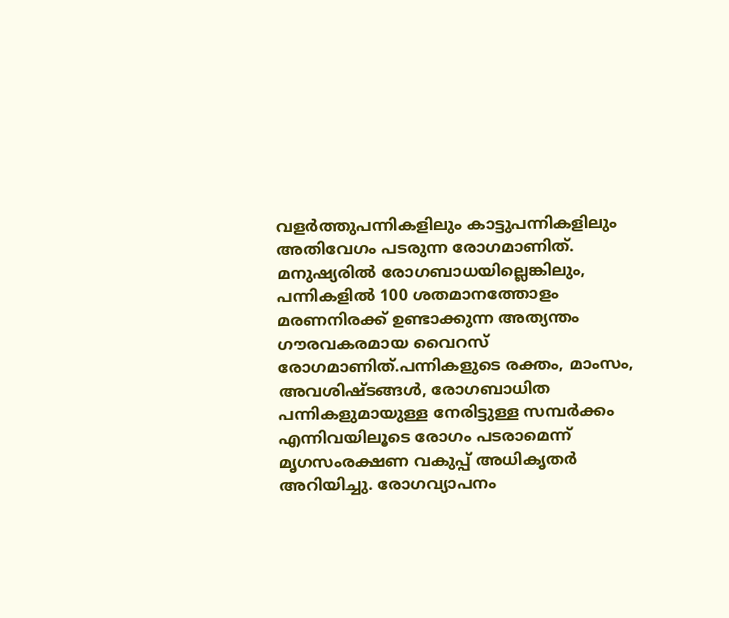വളർത്തുപന്നികളിലും കാട്ടുപന്നികളിലും അതിവേഗം പടരുന്ന രോഗമാണിത്. മനുഷ്യരിൽ രോഗബാധയില്ലെങ്കിലും, പന്നികളിൽ 100 ശതമാനത്തോളം മരണനിരക്ക് ഉണ്ടാക്കുന്ന അത്യന്തം ഗൗരവകരമായ വൈറസ് രോഗമാണിത്.പന്നികളുടെ രക്തം, മാംസം, അവശിഷ്ടങ്ങൾ, രോഗബാധിത പന്നികളുമായുള്ള നേരിട്ടുള്ള സമ്പർക്കം എന്നിവയിലൂടെ രോഗം പടരാമെന്ന് മൃഗസംരക്ഷണ വകുപ്പ് അധികൃതർ അറിയിച്ചു. രോഗവ്യാപനം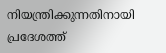നിയന്ത്രിക്കുന്നതിനായി പ്രദേശത്ത്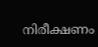നിരീക്ഷണം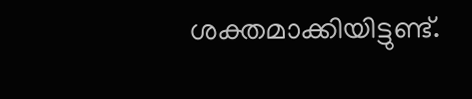ശക്തമാക്കിയിട്ടുണ്ട്.